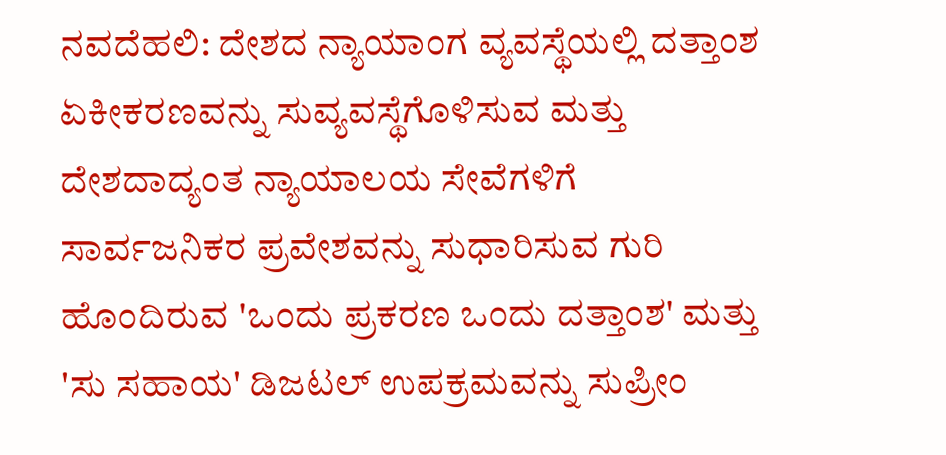ನವದೆಹಲಿ: ದೇಶದ ನ್ಯಾಯಾಂಗ ವ್ಯವಸ್ಥೆಯಲ್ಲಿ ದತ್ತಾಂಶ ಏಕೀಕರಣವನ್ನು ಸುವ್ಯವಸ್ಥೆಗೊಳಿಸುವ ಮತ್ತು ದೇಶದಾದ್ಯಂತ ನ್ಯಾಯಾಲಯ ಸೇವೆಗಳಿಗೆ ಸಾರ್ವಜನಿಕರ ಪ್ರವೇಶವನ್ನು ಸುಧಾರಿಸುವ ಗುರಿ ಹೊಂದಿರುವ 'ಒಂದು ಪ್ರಕರಣ ಒಂದು ದತ್ತಾಂಶ' ಮತ್ತು 'ಸು ಸಹಾಯ' ಡಿಜಟಲ್ ಉಪಕ್ರಮವನ್ನು ಸುಪ್ರೀಂ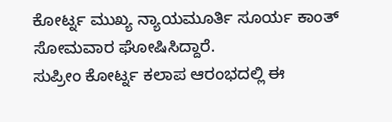ಕೋರ್ಟ್ನ ಮುಖ್ಯ ನ್ಯಾಯಮೂರ್ತಿ ಸೂರ್ಯ ಕಾಂತ್ ಸೋಮವಾರ ಘೋಷಿಸಿದ್ದಾರೆ.
ಸುಪ್ರೀಂ ಕೋರ್ಟ್ನ ಕಲಾಪ ಆರಂಭದಲ್ಲಿ ಈ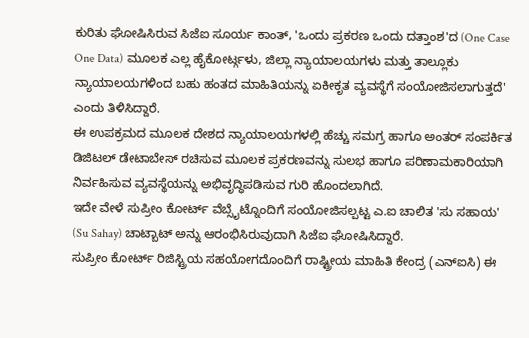ಕುರಿತು ಘೋಷಿಸಿರುವ ಸಿಜೆಐ ಸೂರ್ಯ ಕಾಂತ್, 'ಒಂದು ಪ್ರಕರಣ ಒಂದು ದತ್ತಾಂಶ'ದ (One Case One Data) ಮೂಲಕ ಎಲ್ಲ ಹೈಕೋರ್ಟ್ಗಳು, ಜಿಲ್ಲಾ ನ್ಯಾಯಾಲಯಗಳು ಮತ್ತು ತಾಲ್ಲೂಕು ನ್ಯಾಯಾಲಯಗಳಿಂದ ಬಹು ಹಂತದ ಮಾಹಿತಿಯನ್ನು ಏಕೀಕೃತ ವ್ಯವಸ್ಥೆಗೆ ಸಂಯೋಜಿಸಲಾಗುತ್ತದೆ' ಎಂದು ತಿಳಿಸಿದ್ದಾರೆ.
ಈ ಉಪಕ್ರಮದ ಮೂಲಕ ದೇಶದ ನ್ಯಾಯಾಲಯಗಳಲ್ಲಿ ಹೆಚ್ಚು ಸಮಗ್ರ ಹಾಗೂ ಅಂತರ್ ಸಂಪರ್ಕಿತ ಡಿಜಿಟಲ್ ಡೇಟಾಬೇಸ್ ರಚಿಸುವ ಮೂಲಕ ಪ್ರಕರಣವನ್ನು ಸುಲಭ ಹಾಗೂ ಪರಿಣಾಮಕಾರಿಯಾಗಿ ನಿರ್ವಹಿಸುವ ವ್ಯವಸ್ಥೆಯನ್ನು ಅಭಿವೃದ್ಧಿಪಡಿಸುವ ಗುರಿ ಹೊಂದಲಾಗಿದೆ.
ಇದೇ ವೇಳೆ ಸುಪ್ರೀಂ ಕೋರ್ಟ್ ವೆಬ್ಸೈಟ್ನೊಂದಿಗೆ ಸಂಯೋಜಿಸಲ್ಪಟ್ಟ ಎ.ಐ ಚಾಲಿತ 'ಸು ಸಹಾಯ' (Su Sahay) ಚಾಟ್ಬಾಟ್ ಅನ್ನು ಆರಂಭಿಸಿರುವುದಾಗಿ ಸಿಜೆಐ ಘೋಷಿಸಿದ್ದಾರೆ.
ಸುಪ್ರೀಂ ಕೋರ್ಟ್ ರಿಜಿಸ್ಟ್ರಿಯ ಸಹಯೋಗದೊಂದಿಗೆ ರಾಷ್ಟ್ರೀಯ ಮಾಹಿತಿ ಕೇಂದ್ರ (ಎನ್ಐಸಿ) ಈ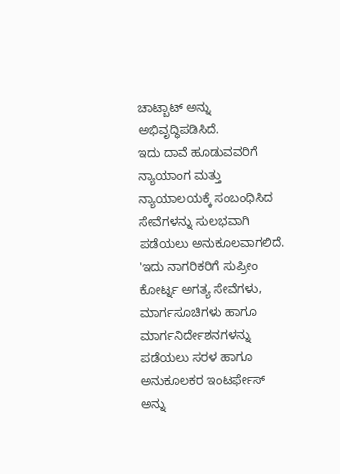ಚಾಟ್ಬಾಟ್ ಅನ್ನು ಅಭಿವೃದ್ಧಿಪಡಿಸಿದೆ.
ಇದು ದಾವೆ ಹೂಡುವವರಿಗೆ ನ್ಯಾಯಾಂಗ ಮತ್ತು ನ್ಯಾಯಾಲಯಕ್ಕೆ ಸಂಬಂಧಿಸಿದ ಸೇವೆಗಳನ್ನು ಸುಲಭವಾಗಿ ಪಡೆಯಲು ಅನುಕೂಲವಾಗಲಿದೆ.
'ಇದು ನಾಗರಿಕರಿಗೆ ಸುಪ್ರೀಂ ಕೋರ್ಟ್ನ ಅಗತ್ಯ ಸೇವೆಗಳು, ಮಾರ್ಗಸೂಚಿಗಳು ಹಾಗೂ ಮಾರ್ಗನಿರ್ದೇಶನಗಳನ್ನು ಪಡೆಯಲು ಸರಳ ಹಾಗೂ ಅನುಕೂಲಕರ ಇಂಟರ್ಫೇಸ್ ಅನ್ನು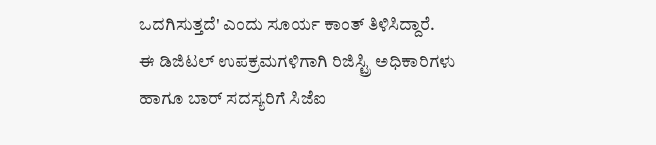ಒದಗಿಸುತ್ತದೆ' ಎಂದು ಸೂರ್ಯ ಕಾಂತ್ ತಿಳಿಸಿದ್ದಾರೆ.
ಈ ಡಿಜಿಟಲ್ ಉಪಕ್ರಮಗಳಿಗಾಗಿ ರಿಜಿಸ್ಟ್ರಿ ಅಧಿಕಾರಿಗಳು ಹಾಗೂ ಬಾರ್ ಸದಸ್ಯರಿಗೆ ಸಿಜೆಐ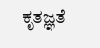ಕೃತಜ್ಞತೆ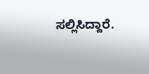ಸಲ್ಲಿಸಿದ್ದಾರೆ.